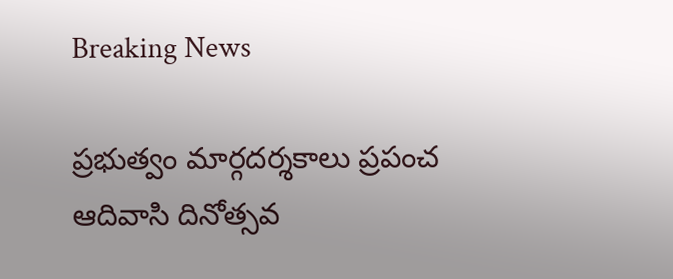Breaking News

ప్రభుత్వం మార్గదర్శకాలు ప్రపంచ ఆదివాసి దినోత్సవ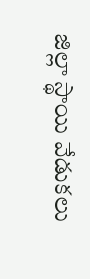జిల్లా స్థాయి వేడుకలు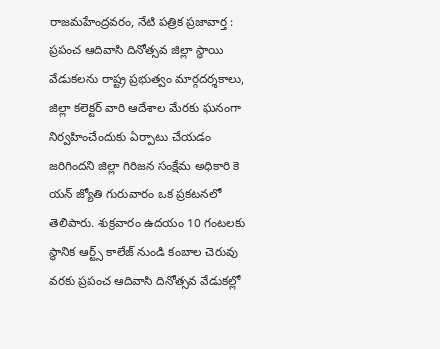రాజమహేంద్రవరం, నేటి పత్రిక ప్రజావార్త :
ప్రపంచ ఆదివాసి దినోత్సవ జిల్లా స్థాయి వేడుకలను రాష్ట్ర ప్రభుత్వం మార్గదర్శకాలు, జిల్లా కలెక్టర్ వారి ఆదేశాల మేరకు ఘనంగా నిర్వహించేందుకు ఏర్పాటు చేయడం జరిగిందని జిల్లా గిరిజన సంక్షేమ అధికారి కె యన్ జ్యోతి గురువారం ఒక ప్రకటనలో తెలిపారు. శుక్రవారం ఉదయం 10 గంటలకు స్థానిక ఆర్ట్స్ కాలేజ్ నుండి కంబాల చెరువు వరకు ప్రపంచ ఆదివాసి దినోత్సవ వేడుకల్లో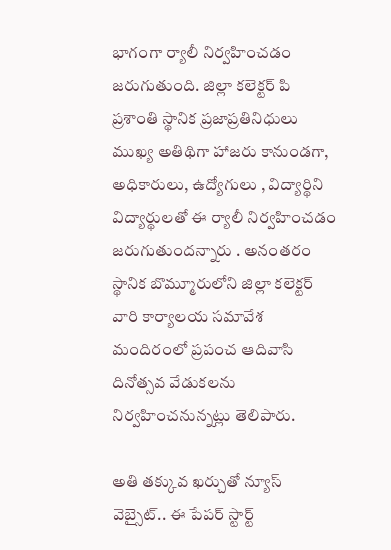భాగంగా ర్యాలీ నిర్వహించడం జరుగుతుంది. జిల్లా కలెక్టర్ పి ప్రశాంతి స్థానిక ప్రజాప్రతినిధులు ముఖ్య అతిథిగా హాజరు కానుండగా, అధికారులు, ఉద్యోగులు , విద్యార్థిని విద్యార్థులతో ఈ ర్యాలీ నిర్వహించడం జరుగుతుందన్నారు . అనంతరం స్థానిక బొమ్మూరులోని జిల్లా కలెక్టర్ వారి కార్యాలయ సమావేశ మందిరంలో ప్రపంచ ఆదివాసి దినోత్సవ వేడుకలను నిర్వహించనున్నట్లు తెలిపారు.

అతి తక్కువ ఖర్చుతో న్యూస్ వెబ్సైట్.. ఈ పేపర్ స్టార్ట్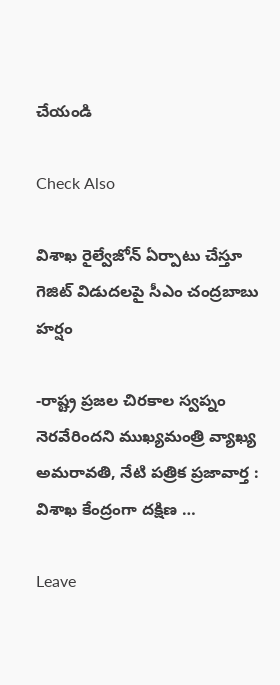చేయండి

Check Also

విశాఖ రైల్వేజోన్‌ ఏర్పాటు చేస్తూ గెజిట్‌ విడుదలపై సీఎం చంద్రబాబు హర్షం

-రాష్ట్ర ప్రజల చిరకాల స్వప్నం నెరవేరిందని ముఖ్యమంత్రి వ్యాఖ్య అమరావతి, నేటి పత్రిక ప్రజావార్త : విశాఖ కేంద్రంగా దక్షిణ …

Leave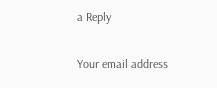a Reply

Your email address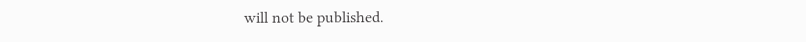will not be published.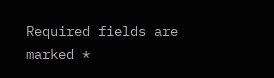Required fields are marked *